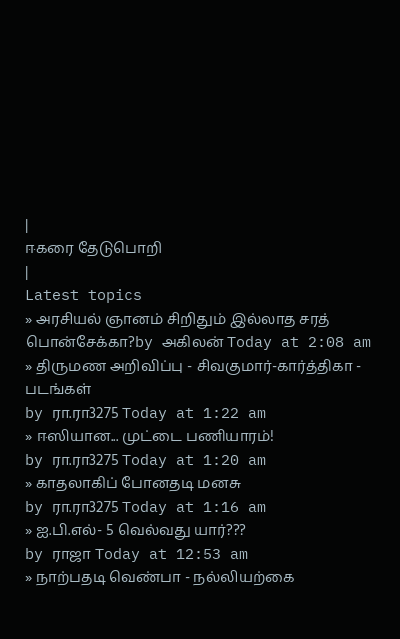|
ஈகரை தேடுபொறி
|
Latest topics
» அரசியல் ஞானம் சிறிதும் இல்லாத சரத் பொன்சேக்கா?by அகிலன் Today at 2:08 am
» திருமண அறிவிப்பு - சிவகுமார்-கார்த்திகா - படங்கள்
by ரா.ரா3275 Today at 1:22 am
» ஈஸியான... முட்டை பணியாரம்!
by ரா.ரா3275 Today at 1:20 am
» காதலாகிப் போனதடி மனசு
by ரா.ரா3275 Today at 1:16 am
» ஐ.பி.எல்- 5 வெல்வது யார்???
by ராஜா Today at 12:53 am
» நாற்பதடி வெண்பா - நல்லியற்கை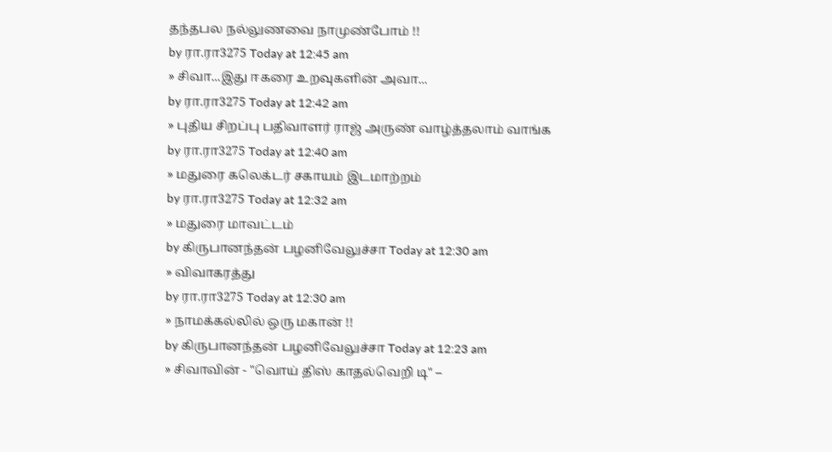தந்தபல நல்லுணவை நாமுண்போம் !!
by ரா.ரா3275 Today at 12:45 am
» சிவா...இது ஈகரை உறவுகளின் அவா...
by ரா.ரா3275 Today at 12:42 am
» புதிய சிறப்பு பதிவாளர் ராஜ் அருண் வாழ்த்தலாம் வாங்க
by ரா.ரா3275 Today at 12:40 am
» மதுரை கலெக்டர் சகாயம் இடமாற்றம்
by ரா.ரா3275 Today at 12:32 am
» மதுரை மாவட்டம்
by கிருபானந்தன் பழனிவேலுச்சா Today at 12:30 am
» விவாகரத்து
by ரா.ரா3275 Today at 12:30 am
» நாமக்கல்லில் ஒரு மகான் !!
by கிருபானந்தன் பழனிவேலுச்சா Today at 12:23 am
» சிவாவின் - "வொய் திஸ் காதல்வெறி டி" –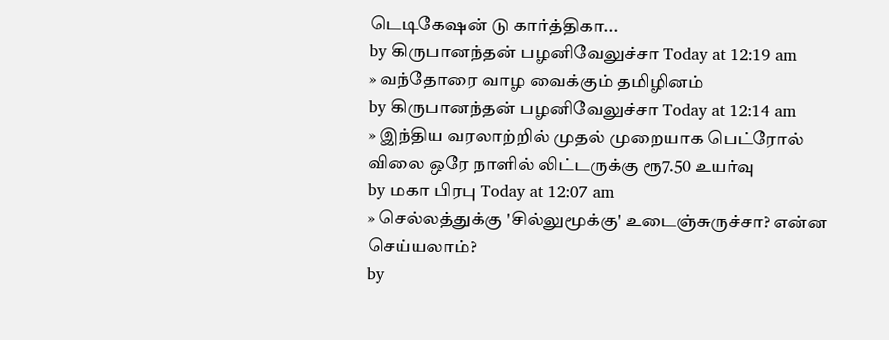டெடிகேஷன் டு கார்த்திகா...
by கிருபானந்தன் பழனிவேலுச்சா Today at 12:19 am
» வந்தோரை வாழ வைக்கும் தமிழினம்
by கிருபானந்தன் பழனிவேலுச்சா Today at 12:14 am
» இந்திய வரலாற்றில் முதல் முறையாக பெட்ரோல் விலை ஒரே நாளில் லிட்டருக்கு ரூ7.50 உயர்வு
by மகா பிரபு Today at 12:07 am
» செல்லத்துக்கு 'சில்லுமூக்கு' உடைஞ்சுருச்சா? என்ன செய்யலாம்?
by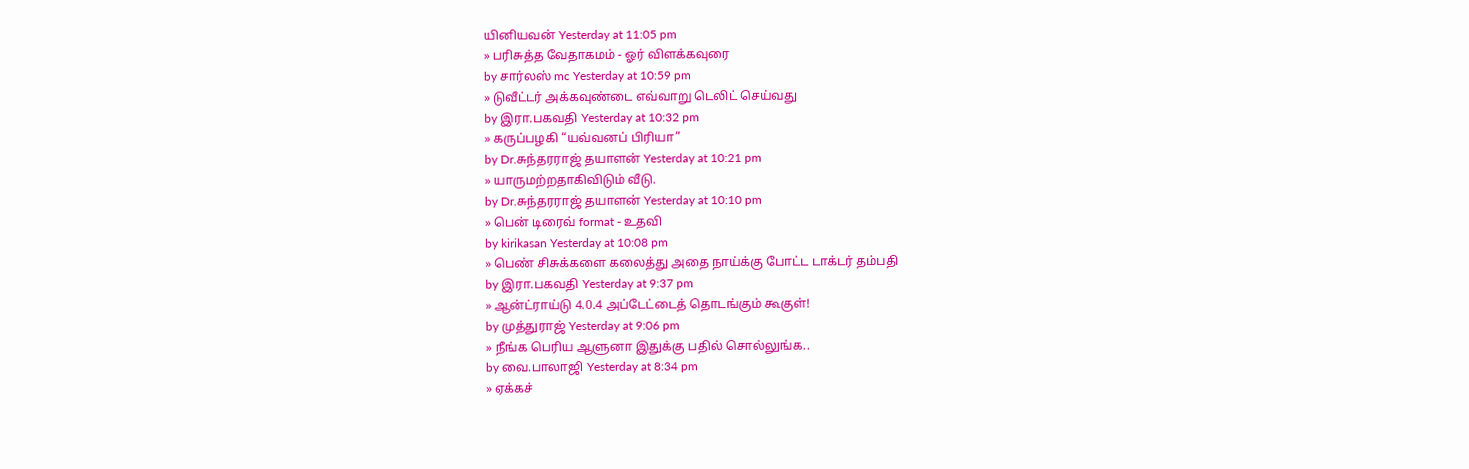யினியவன் Yesterday at 11:05 pm
» பரிசுத்த வேதாகமம் - ஓர் விளக்கவுரை
by சார்லஸ் mc Yesterday at 10:59 pm
» டுவீட்டர் அக்கவுண்டை எவ்வாறு டெலிட் செய்வது
by இரா.பகவதி Yesterday at 10:32 pm
» கருப்பழகி “யவ்வனப் பிரியா”
by Dr.சுந்தரராஜ் தயாளன் Yesterday at 10:21 pm
» யாருமற்றதாகிவிடும் வீடு.
by Dr.சுந்தரராஜ் தயாளன் Yesterday at 10:10 pm
» பென் டிரைவ் format - உதவி
by kirikasan Yesterday at 10:08 pm
» பெண் சிசுக்களை கலைத்து அதை நாய்க்கு போட்ட டாக்டர் தம்பதி
by இரா.பகவதி Yesterday at 9:37 pm
» ஆன்ட்ராய்டு 4.0.4 அப்டேட்டைத் தொடங்கும் கூகுள்!
by முத்துராஜ் Yesterday at 9:06 pm
» நீங்க பெரிய ஆளுனா இதுக்கு பதில் சொல்லுங்க..
by வை.பாலாஜி Yesterday at 8:34 pm
» ஏக்கச்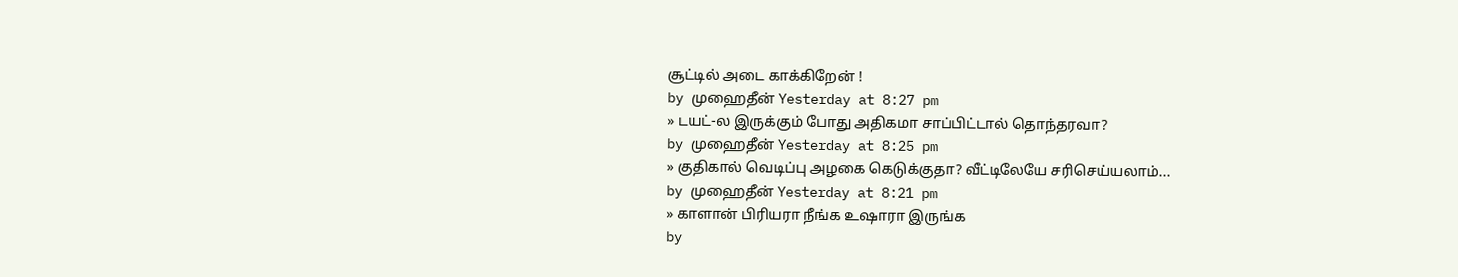சூட்டில் அடை காக்கிறேன் !
by முஹைதீன் Yesterday at 8:27 pm
» டயட்-ல இருக்கும் போது அதிகமா சாப்பிட்டால் தொந்தரவா?
by முஹைதீன் Yesterday at 8:25 pm
» குதிகால் வெடிப்பு அழகை கெடுக்குதா? வீட்டிலேயே சரிசெய்யலாம்...
by முஹைதீன் Yesterday at 8:21 pm
» காளான் பிரியரா நீங்க உஷாரா இருங்க
by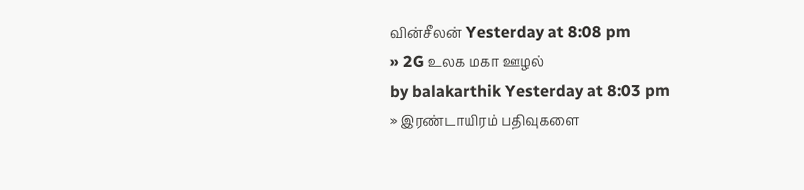வின்சீலன் Yesterday at 8:08 pm
» 2G உலக மகா ஊழல்
by balakarthik Yesterday at 8:03 pm
» இரண்டாயிரம் பதிவுகளை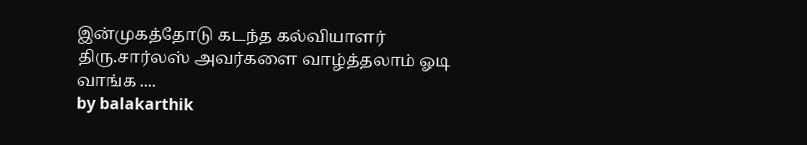இன்முகத்தோடு கடந்த கல்வியாளர் திரு.சார்லஸ் அவர்களை வாழ்த்தலாம் ஓடி வாங்க ....
by balakarthik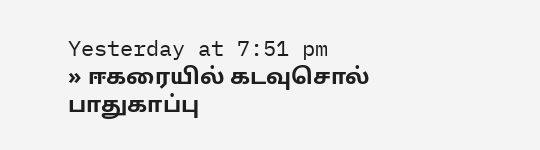Yesterday at 7:51 pm
» ஈகரையில் கடவுசொல் பாதுகாப்பு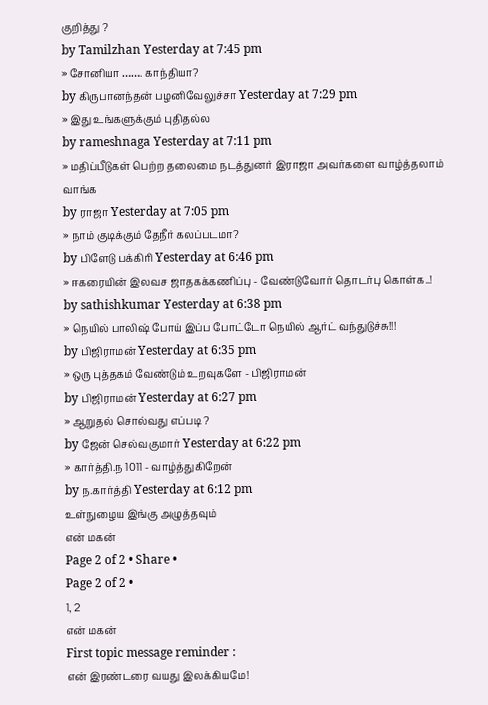குறித்து ?
by Tamilzhan Yesterday at 7:45 pm
» சோனியா ……. காந்தியா?
by கிருபானந்தன் பழனிவேலுச்சா Yesterday at 7:29 pm
» இது உங்களுக்கும் புதிதல்ல
by rameshnaga Yesterday at 7:11 pm
» மதிப்பீடுகள் பெற்ற தலைமை நடத்துனர் இராஜா அவர்களை வாழ்த்தலாம் வாங்க
by ராஜா Yesterday at 7:05 pm
» நாம் குடிக்கும் தேநீர் கலப்படமா?
by பிளேடு பக்கிரி Yesterday at 6:46 pm
» ஈகரையின் இலவச ஜாதகக்கணிப்பு - வேண்டுவோர் தொடர்பு கொள்க..!
by sathishkumar Yesterday at 6:38 pm
» நெயில் பாலிஷ் போய் இப்ப போட்டோ நெயில் ஆர்ட் வந்துடுச்சு!!!
by பிஜிராமன் Yesterday at 6:35 pm
» ஒரு புத்தகம் வேண்டும் உறவுகளே - பிஜிராமன்
by பிஜிராமன் Yesterday at 6:27 pm
» ஆறுதல் சொல்வது எப்படி ?
by ஜேன் செல்வகுமார் Yesterday at 6:22 pm
» கார்த்தி.ந 1011 - வாழ்த்துகிறேன்
by ந.கார்த்தி Yesterday at 6:12 pm
உள்நுழைய இங்கு அழுத்தவும்
என் மகன்
Page 2 of 2 • Share •
Page 2 of 2 •
1, 2
என் மகன்
First topic message reminder :
என் இரண்டரை வயது இலக்கியமே!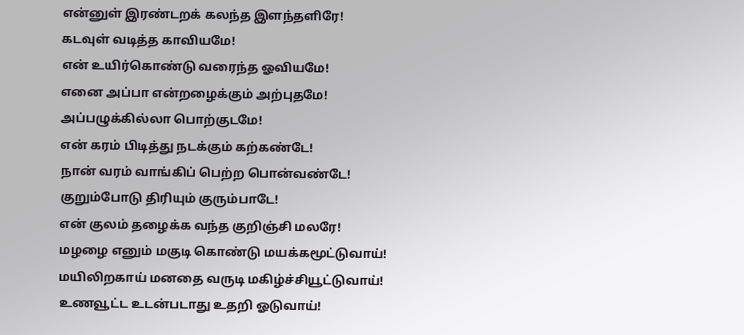என்னுள் இரண்டறக் கலந்த இளந்தளிரே!
கடவுள் வடித்த காவியமே!
என் உயிர்கொண்டு வரைந்த ஓவியமே!
எனை அப்பா என்றழைக்கும் அற்புதமே!
அப்பழுக்கில்லா பொற்குடமே!
என் கரம் பிடித்து நடக்கும் கற்கண்டே!
நான் வரம் வாங்கிப் பெற்ற பொன்வண்டே!
குறும்போடு திரியும் குரும்பாடே!
என் குலம் தழைக்க வந்த குறிஞ்சி மலரே!
மழழை எனும் மகுடி கொண்டு மயக்கமூட்டுவாய்!
மயிலிறகாய் மனதை வருடி மகிழ்ச்சியூட்டுவாய்!
உணவூட்ட உடன்படாது உதறி ஓடுவாய்!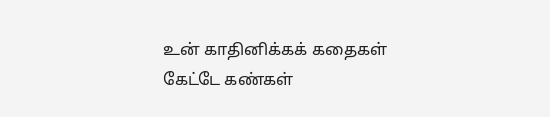உன் காதினிக்கக் கதைகள் கேட்டே கண்கள்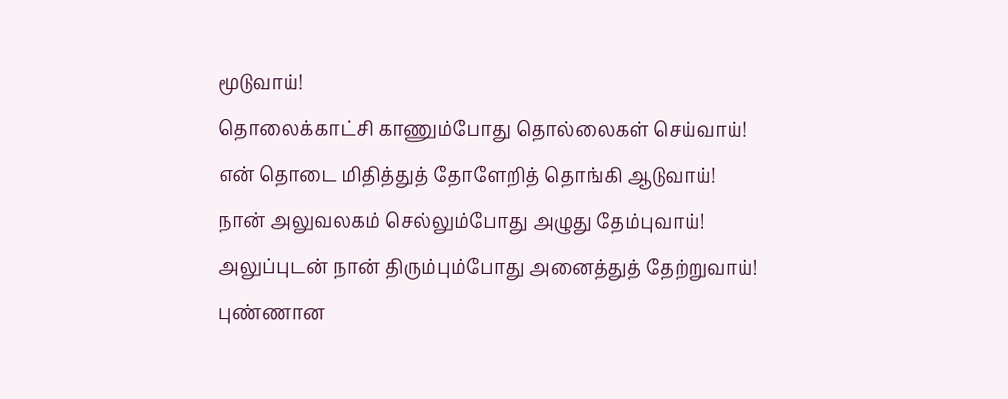மூடுவாய்!
தொலைக்காட்சி காணும்போது தொல்லைகள் செய்வாய்!
என் தொடை மிதித்துத் தோளேறித் தொங்கி ஆடுவாய்!
நான் அலுவலகம் செல்லும்போது அழுது தேம்புவாய்!
அலுப்புடன் நான் திரும்பும்போது அனைத்துத் தேற்றுவாய்!
புண்ணான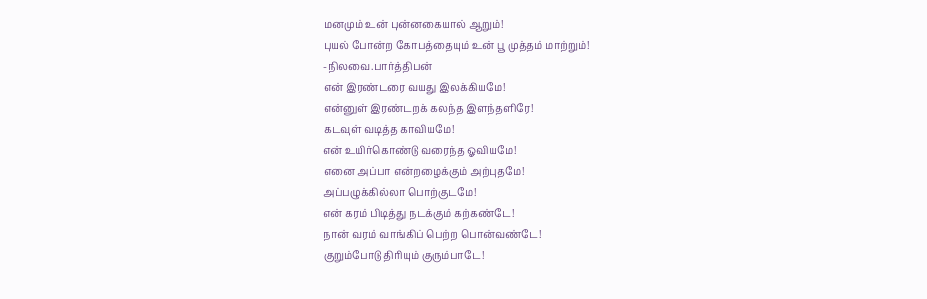மனமும் உன் புன்னகையால் ஆறும்!
புயல் போன்ற கோபத்தையும் உன் பூ முத்தம் மாற்றும்!
-நிலவை.பார்த்திபன்
என் இரண்டரை வயது இலக்கியமே!
என்னுள் இரண்டறக் கலந்த இளந்தளிரே!
கடவுள் வடித்த காவியமே!
என் உயிர்கொண்டு வரைந்த ஓவியமே!
எனை அப்பா என்றழைக்கும் அற்புதமே!
அப்பழுக்கில்லா பொற்குடமே!
என் கரம் பிடித்து நடக்கும் கற்கண்டே!
நான் வரம் வாங்கிப் பெற்ற பொன்வண்டே!
குறும்போடு திரியும் குரும்பாடே!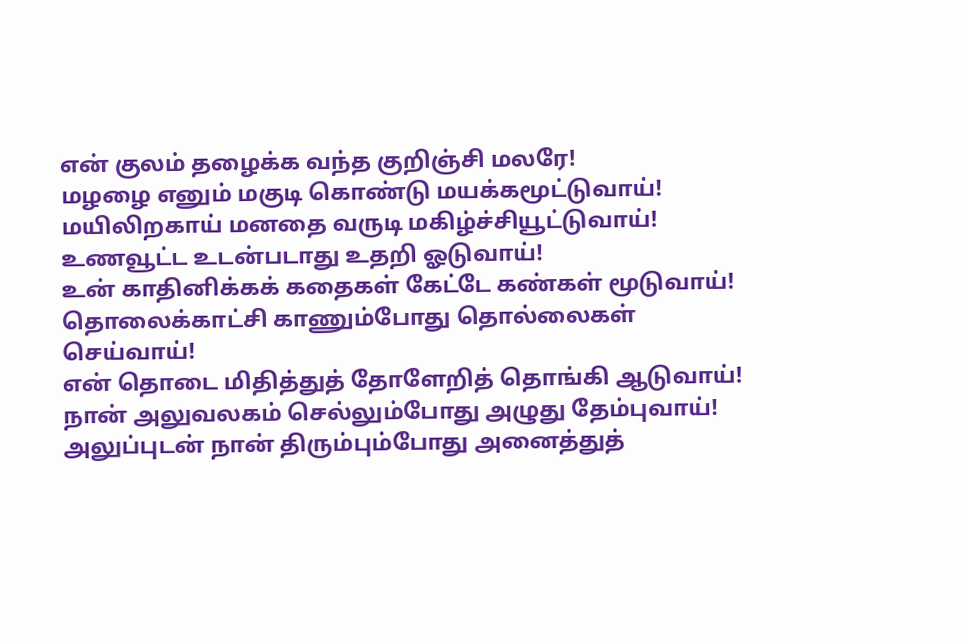என் குலம் தழைக்க வந்த குறிஞ்சி மலரே!
மழழை எனும் மகுடி கொண்டு மயக்கமூட்டுவாய்!
மயிலிறகாய் மனதை வருடி மகிழ்ச்சியூட்டுவாய்!
உணவூட்ட உடன்படாது உதறி ஓடுவாய்!
உன் காதினிக்கக் கதைகள் கேட்டே கண்கள் மூடுவாய்!
தொலைக்காட்சி காணும்போது தொல்லைகள் செய்வாய்!
என் தொடை மிதித்துத் தோளேறித் தொங்கி ஆடுவாய்!
நான் அலுவலகம் செல்லும்போது அழுது தேம்புவாய்!
அலுப்புடன் நான் திரும்பும்போது அனைத்துத்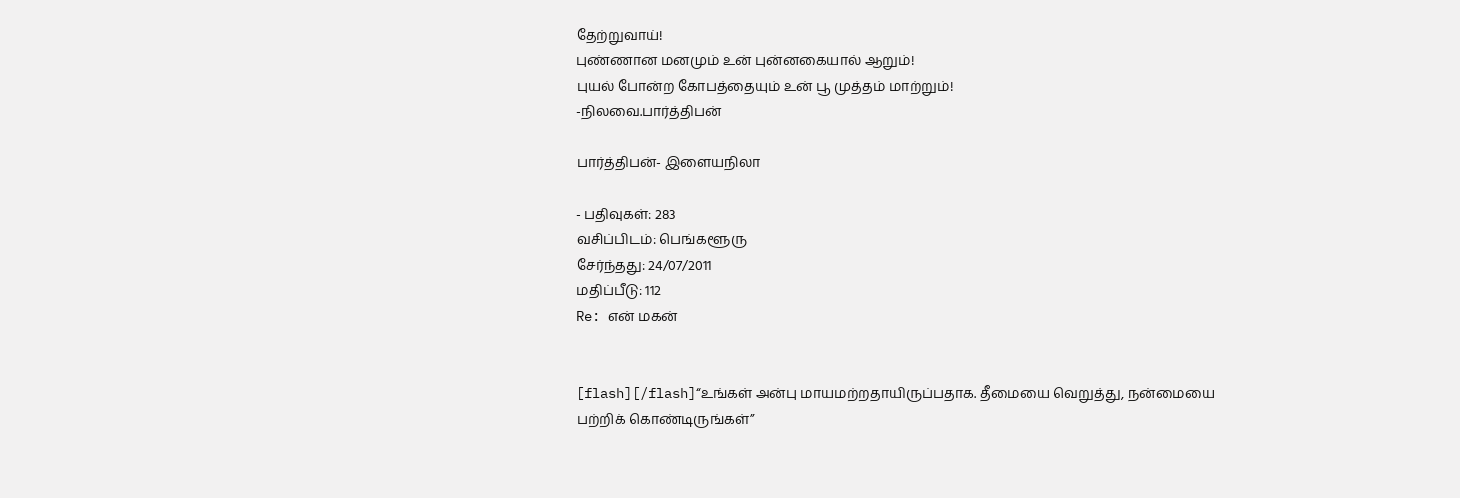தேற்றுவாய்!
புண்ணான மனமும் உன் புன்னகையால் ஆறும்!
புயல் போன்ற கோபத்தையும் உன் பூ முத்தம் மாற்றும்!
-நிலவை.பார்த்திபன்

பார்த்திபன்- இளையநிலா

- பதிவுகள்: 283
வசிப்பிடம்: பெங்களூரு
சேர்ந்தது: 24/07/2011
மதிப்பீடு: 112
Re: என் மகன்


[flash][/flash]“உங்கள் அன்பு மாயமற்றதாயிருப்பதாக. தீமையை வெறுத்து, நன்மையை பற்றிக் கொண்டிருங்கள்”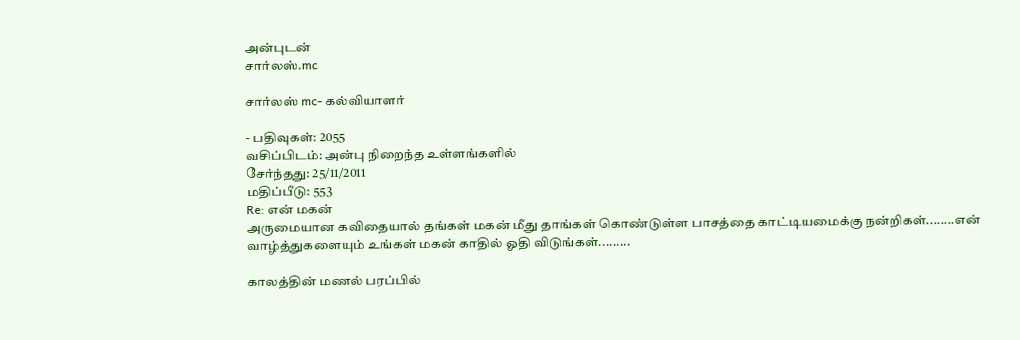அன்புடன்
சார்லஸ்.mc

சார்லஸ் mc- கல்வியாளர்

- பதிவுகள்: 2055
வசிப்பிடம்: அன்பு நிறைந்த உள்ளங்களில்
சேர்ந்தது: 25/11/2011
மதிப்பீடு: 553
Re: என் மகன்
அருமையான கவிதையால் தங்கள் மகன் மீது தாங்கள் கொண்டுள்ள பாசத்தை காட்டியமைக்கு நன்றிகள்........என் வாழ்த்துகளையும் உங்கள் மகன் காதில் ஓதி விடுங்கள்.........

காலத்தின் மணல் பரப்பில்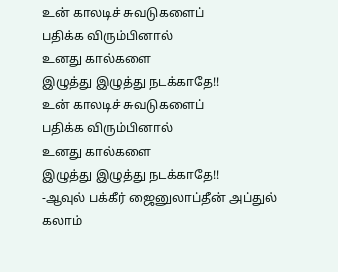உன் காலடிச் சுவடுகளைப்
பதிக்க விரும்பினால்
உனது கால்களை
இழுத்து இழுத்து நடக்காதே!!
உன் காலடிச் சுவடுகளைப்
பதிக்க விரும்பினால்
உனது கால்களை
இழுத்து இழுத்து நடக்காதே!!
-ஆவுல் பக்கீர் ஜைனுலாப்தீன் அப்துல் கலாம்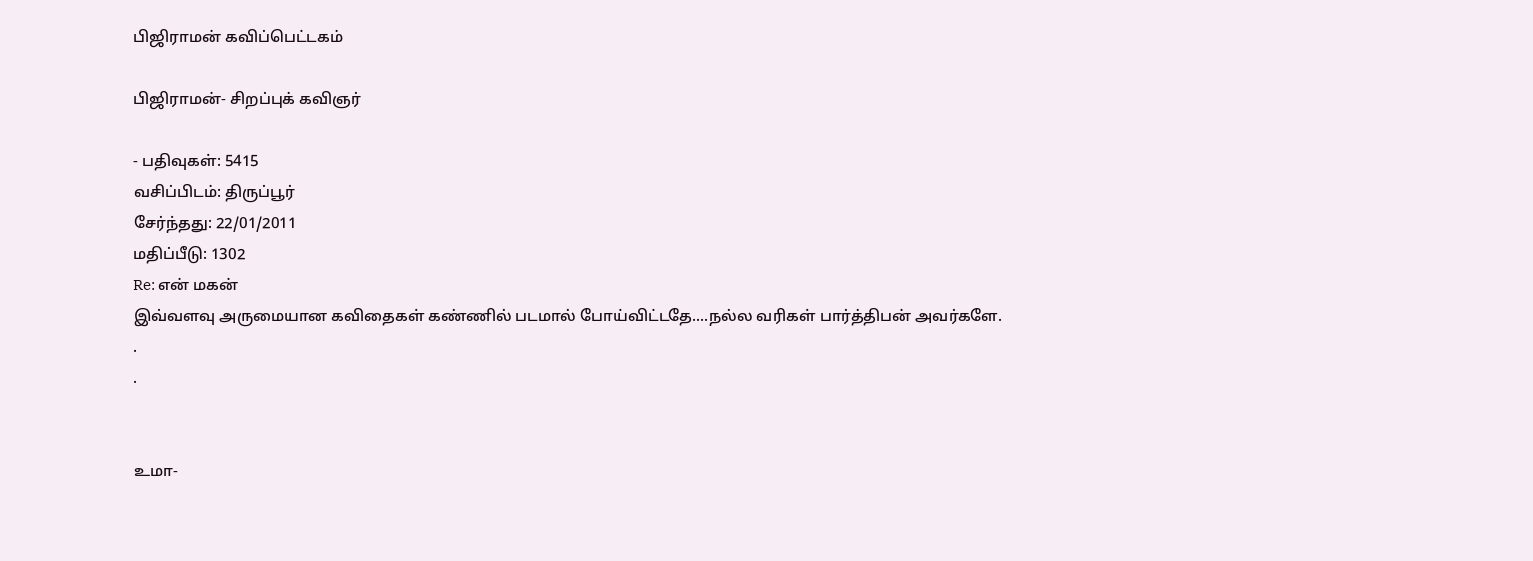பிஜிராமன் கவிப்பெட்டகம்

பிஜிராமன்- சிறப்புக் கவிஞர்

- பதிவுகள்: 5415
வசிப்பிடம்: திருப்பூர்
சேர்ந்தது: 22/01/2011
மதிப்பீடு: 1302
Re: என் மகன்
இவ்வளவு அருமையான கவிதைகள் கண்ணில் படமால் போய்விட்டதே....நல்ல வரிகள் பார்த்திபன் அவர்களே.
.
.


உமா-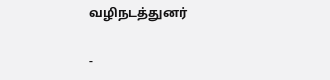வழிநடத்துனர்

-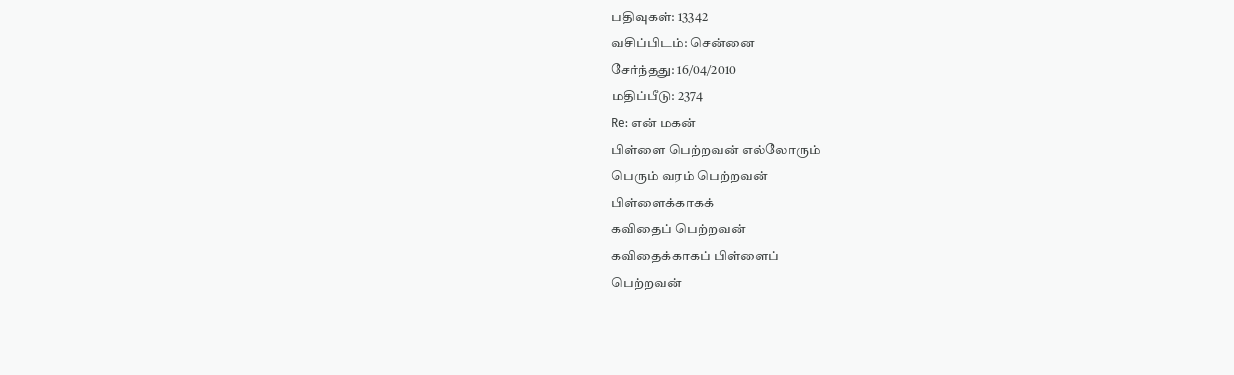பதிவுகள்: 13342
வசிப்பிடம்: சென்னை
சேர்ந்தது: 16/04/2010
மதிப்பீடு: 2374
Re: என் மகன்
பிள்ளை பெற்றவன் எல்லோரும்
பெரும் வரம் பெற்றவன்
பிள்ளைக்காகக்
கவிதைப் பெற்றவன்
கவிதைக்காகப் பிள்ளைப்
பெற்றவன்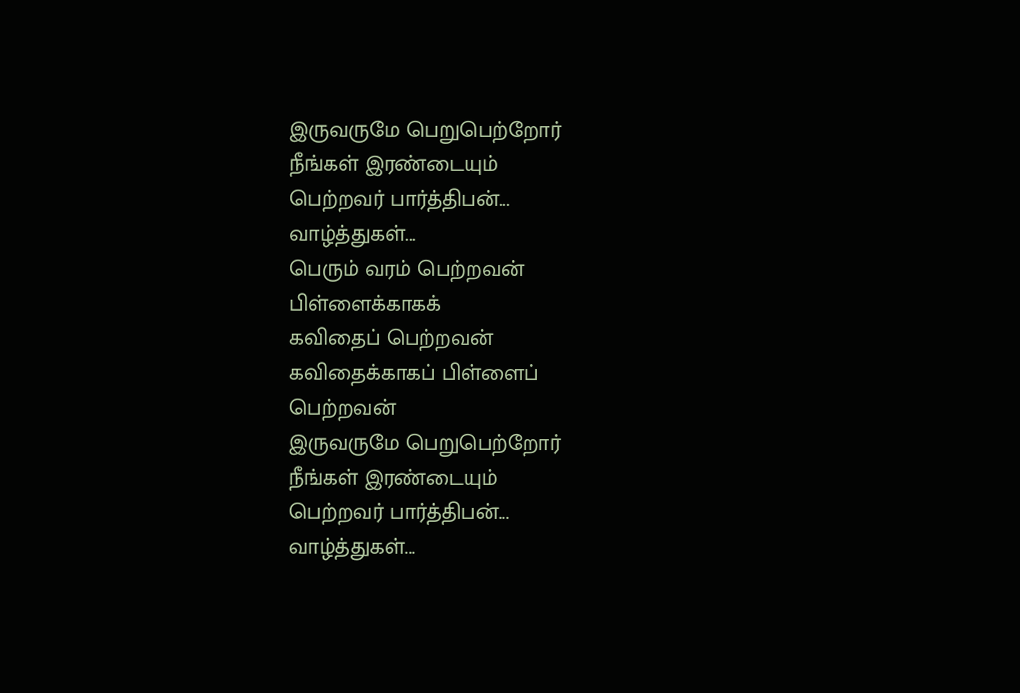இருவருமே பெறுபெற்றோர்
நீங்கள் இரண்டையும்
பெற்றவர் பார்த்திபன்...
வாழ்த்துகள்...
பெரும் வரம் பெற்றவன்
பிள்ளைக்காகக்
கவிதைப் பெற்றவன்
கவிதைக்காகப் பிள்ளைப்
பெற்றவன்
இருவருமே பெறுபெற்றோர்
நீங்கள் இரண்டையும்
பெற்றவர் பார்த்திபன்...
வாழ்த்துகள்...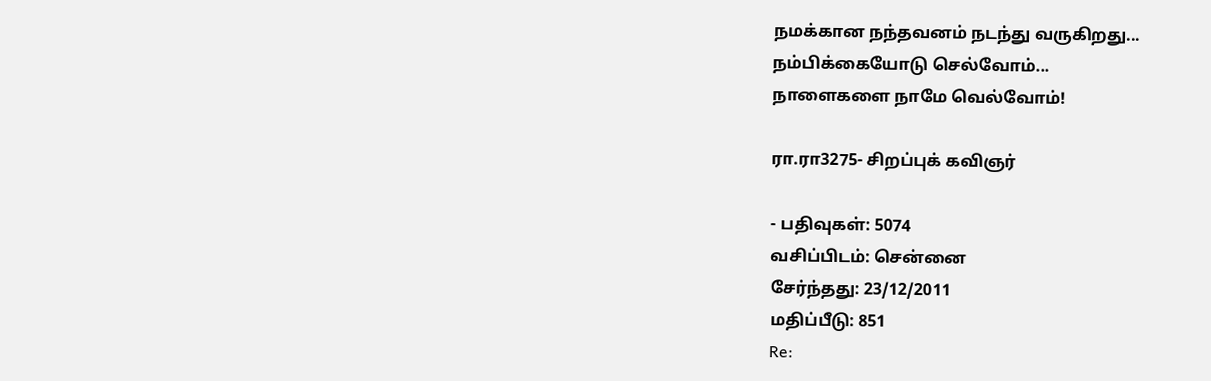நமக்கான நந்தவனம் நடந்து வருகிறது...
நம்பிக்கையோடு செல்வோம்...
நாளைகளை நாமே வெல்வோம்!

ரா.ரா3275- சிறப்புக் கவிஞர்

- பதிவுகள்: 5074
வசிப்பிடம்: சென்னை
சேர்ந்தது: 23/12/2011
மதிப்பீடு: 851
Re: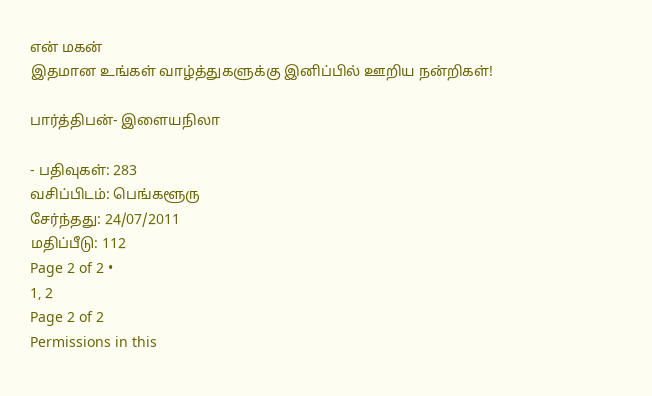என் மகன்
இதமான உங்கள் வாழ்த்துகளுக்கு இனிப்பில் ஊறிய நன்றிகள்!

பார்த்திபன்- இளையநிலா

- பதிவுகள்: 283
வசிப்பிடம்: பெங்களூரு
சேர்ந்தது: 24/07/2011
மதிப்பீடு: 112
Page 2 of 2 •
1, 2
Page 2 of 2
Permissions in this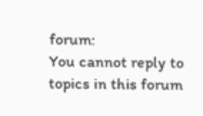forum:
You cannot reply to topics in this forum